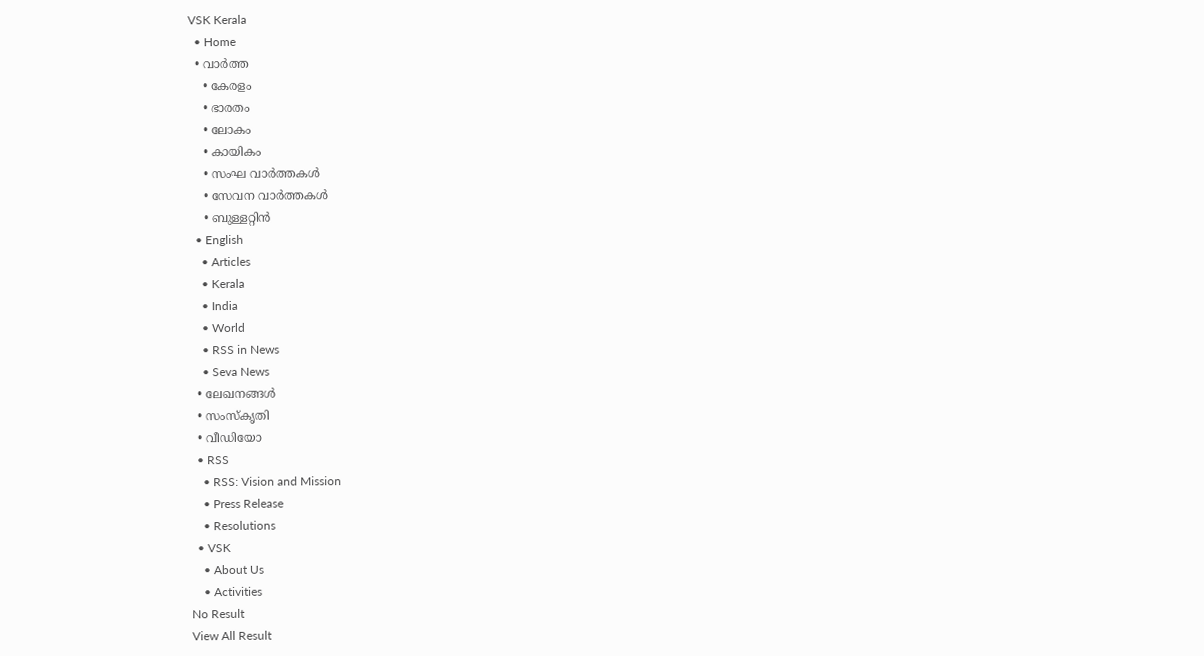VSK Kerala
  • Home
  • വാര്‍ത്ത
    • കേരളം
    • ഭാരതം
    • ലോകം
    • കായികം
    • സംഘ വാര്‍ത്തകള്‍
    • സേവന വാര്‍ത്തകള്‍
    • ബുള്ളറ്റിൻ
  • English
    • Articles
    • Kerala
    • India
    • World
    • RSS in News
    • Seva News
  • ലേഖനങ്ങള്‍
  • സംസ്കൃതി
  • വീഡിയോ
  • RSS
    • RSS: Vision and Mission
    • Press Release
    • Resolutions
  • VSK
    • About Us
    • Activities
No Result
View All Result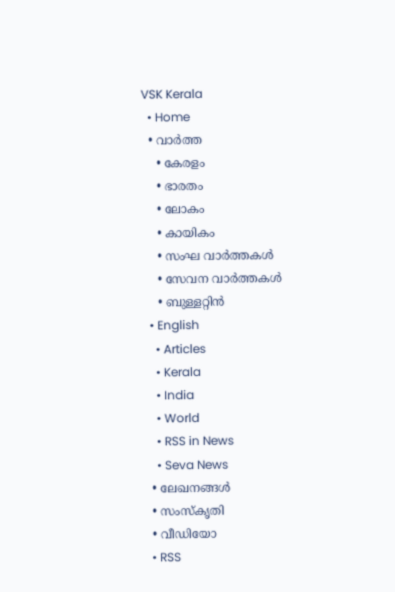VSK Kerala
  • Home
  • വാര്‍ത്ത
    • കേരളം
    • ഭാരതം
    • ലോകം
    • കായികം
    • സംഘ വാര്‍ത്തകള്‍
    • സേവന വാര്‍ത്തകള്‍
    • ബുള്ളറ്റിൻ
  • English
    • Articles
    • Kerala
    • India
    • World
    • RSS in News
    • Seva News
  • ലേഖനങ്ങള്‍
  • സംസ്കൃതി
  • വീഡിയോ
  • RSS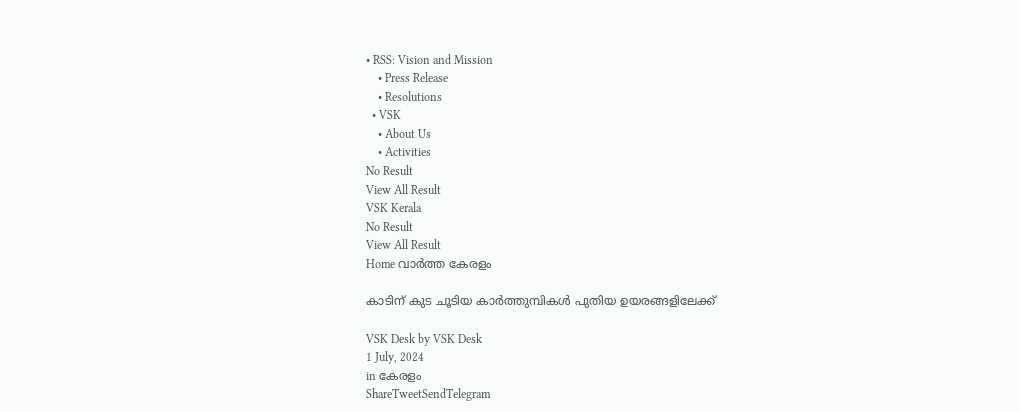• RSS: Vision and Mission
    • Press Release
    • Resolutions
  • VSK
    • About Us
    • Activities
No Result
View All Result
VSK Kerala
No Result
View All Result
Home വാര്‍ത്ത കേരളം

കാടിന് കുട ചൂടിയ കാര്‍ത്തുമ്പികള്‍ പുതിയ ഉയരങ്ങളിലേക്ക്

VSK Desk by VSK Desk
1 July, 2024
in കേരളം
ShareTweetSendTelegram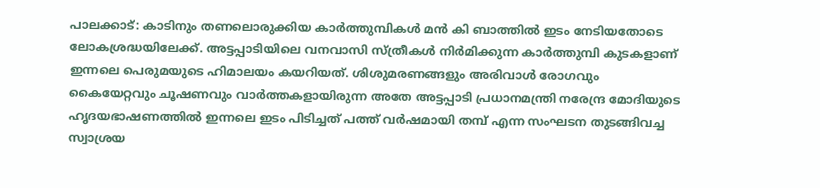പാലക്കാട്: കാടിനും തണലൊരുക്കിയ കാര്‍ത്തുമ്പികള്‍ മന്‍ കി ബാത്തില്‍ ഇടം നേടിയതോടെ ലോകശ്രദ്ധയിലേക്ക്. അട്ടപ്പാടിയിലെ വനവാസി സ്ത്രീകള്‍ നിര്‍മിക്കുന്ന കാര്‍ത്തുമ്പി കുടകളാണ് ഇന്നലെ പെരുമയുടെ ഹിമാലയം കയറിയത്. ശിശുമരണങ്ങളും അരിവാള്‍ രോഗവും കൈയേറ്റവും ചൂഷണവും വാര്‍ത്തകളായിരുന്ന അതേ അട്ടപ്പാടി പ്രധാനമന്ത്രി നരേന്ദ്ര മോദിയുടെ ഹൃദയഭാഷണത്തില്‍ ഇന്നലെ ഇടം പിടിച്ചത് പത്ത് വര്‍ഷമായി തമ്പ് എന്ന സംഘടന തുടങ്ങിവച്ച സ്വാശ്രയ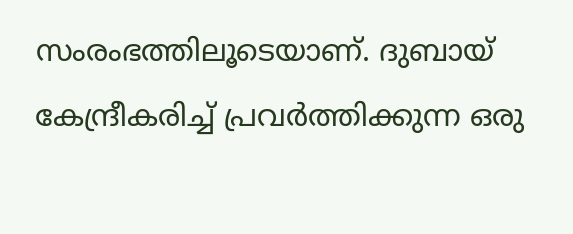സംരംഭത്തിലൂടെയാണ്. ദുബായ് കേന്ദ്രീകരിച്ച് പ്രവര്‍ത്തിക്കുന്ന ഒരു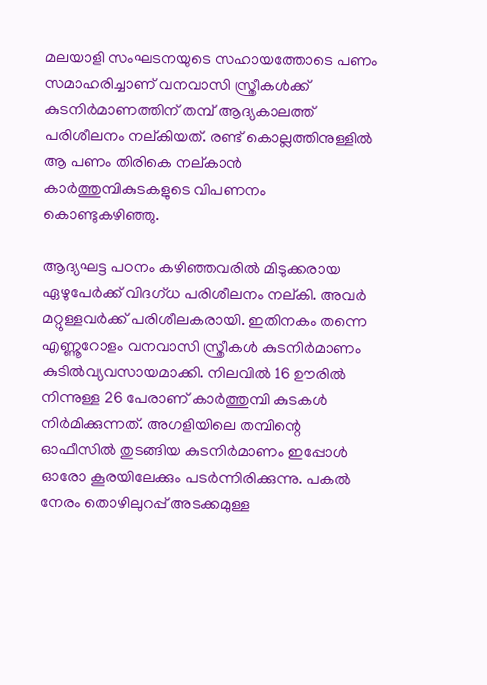മലയാളി സംഘടനയുടെ സഹായത്തോടെ പണം സമാഹരിച്ചാണ് വനവാസി സ്ത്രീകള്‍ക്ക് കുടനിര്‍മാണത്തിന് തമ്പ് ആദ്യകാലത്ത് പരിശീലനം നല്കിയത്. രണ്ട് കൊല്ലത്തിനുള്ളില്‍ ആ പണം തിരികെ നല്കാന്‍ കാര്‍ത്തുമ്പികുടകളുടെ വിപണനം കൊണ്ടുകഴിഞ്ഞു.

ആദ്യഘട്ട പഠനം കഴിഞ്ഞവരില്‍ മിടുക്കരായ ഏഴുപേര്‍ക്ക് വിദഗ്ധ പരിശീലനം നല്കി. അവര്‍ മറ്റുള്ളവര്‍ക്ക് പരിശീലകരായി. ഇതിനകം തന്നെ എണ്ണൂറോളം വനവാസി സ്ത്രീകള്‍ കുടനിര്‍മാണം കുടില്‍വ്യവസായമാക്കി. നിലവില്‍ 16 ഊരില്‍ നിന്നുള്ള 26 പേരാണ് കാര്‍ത്തുമ്പി കുടകള്‍ നിര്‍മിക്കുന്നത്. അഗളിയിലെ തമ്പിന്റെ ഓഫീസില്‍ തുടങ്ങിയ കുടനിര്‍മാണം ഇപ്പോള്‍ ഓരോ കൂരയിലേക്കും പടര്‍ന്നിരിക്കുന്നു. പകല്‍ നേരം തൊഴിലുറപ്പ് അടക്കമുള്ള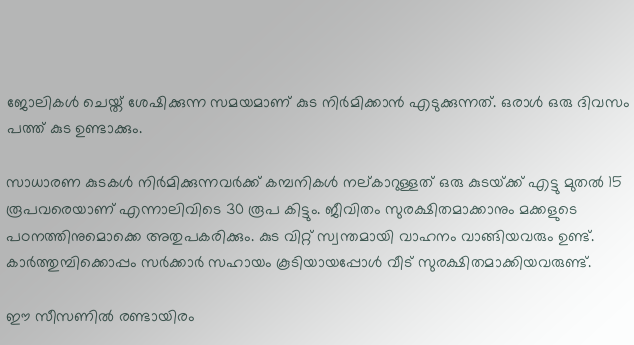ജോലികള്‍ ചെയ്ത് ശേഷിക്കുന്ന സമയമാണ് കുട നിര്‍മിക്കാന്‍ എടുക്കുന്നത്. ഒരാള്‍ ഒരു ദിവസം പത്ത് കുട ഉണ്ടാക്കും.

സാധാരണ കുടകള്‍ നിര്‍മിക്കുന്നവര്‍ക്ക് കമ്പനികള്‍ നല്കാറുള്ളത് ഒരു കുടയ്‌ക്ക് എട്ടു മുതല്‍ 15 രൂപവരെയാണ് എന്നാലിവിടെ 30 രൂപ കിട്ടും. ജീവിതം സുരക്ഷിതമാക്കാനും മക്കളുടെ പഠനത്തിനുമൊക്കെ അതുപകരിക്കും. കുട വിറ്റ് സ്വന്തമായി വാഹനം വാങ്ങിയവരും ഉണ്ട്. കാര്‍ത്തുമ്പിക്കൊപ്പം സര്‍ക്കാര്‍ സഹായം കൂടിയായപ്പോള്‍ വീട് സുരക്ഷിതമാക്കിയവരുണ്ട്.

ഈ സീസണില്‍ രണ്ടായിരം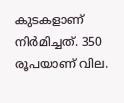കുടകളാണ് നിര്‍മിച്ചത്. 350 രൂപയാണ് വില.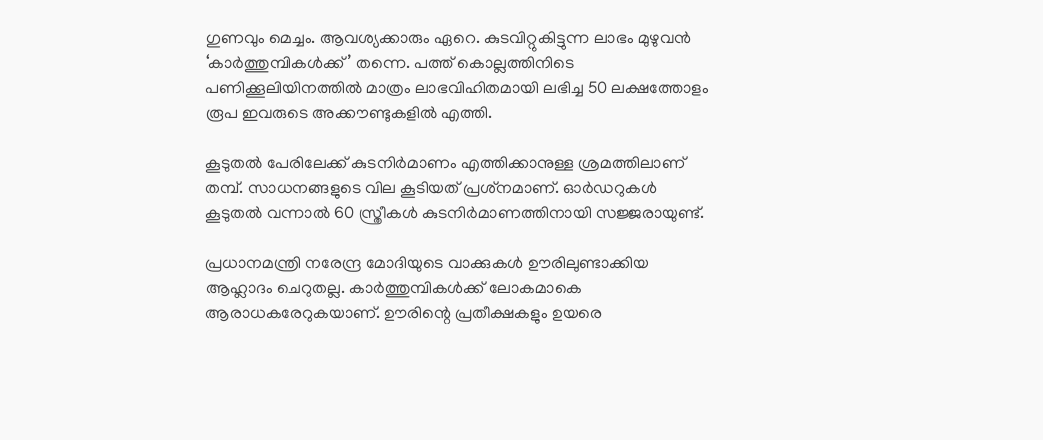ഗുണവും മെച്ചം. ആവശ്യക്കാരും ഏറെ. കുടവിറ്റുകിട്ടുന്ന ലാഭം മുഴുവന്‍ ‘കാര്‍ത്തുമ്പികള്‍ക്ക്’ തന്നെ. പത്ത് കൊല്ലത്തിനിടെ പണിക്കൂലിയിനത്തില്‍ മാത്രം ലാഭവിഹിതമായി ലഭിച്ച 50 ലക്ഷത്തോളം രൂപ ഇവരുടെ അക്കൗണ്ടുകളില്‍ എത്തി.

കൂടുതല്‍ പേരിലേക്ക് കുടനിര്‍മാണം എത്തിക്കാനുള്ള ശ്രമത്തിലാണ് തമ്പ്. സാധനങ്ങളുടെ വില കൂടിയത് പ്രശ്‌നമാണ്. ഓര്‍ഡറുകള്‍ കൂടുതല്‍ വന്നാല്‍ 60 സ്ത്രീകള്‍ കുടനിര്‍മാണത്തിനായി സജ്ജരായുണ്ട്.

പ്രധാനമന്ത്രി നരേന്ദ്ര മോദിയുടെ വാക്കുകള്‍ ഊരിലുണ്ടാക്കിയ ആഹ്ലാദം ചെറുതല്ല. കാര്‍ത്തുമ്പികള്‍ക്ക് ലോകമാകെ ആരാധകരേറുകയാണ്. ഊരിന്റെ പ്രതീക്ഷകളും ഉയരെ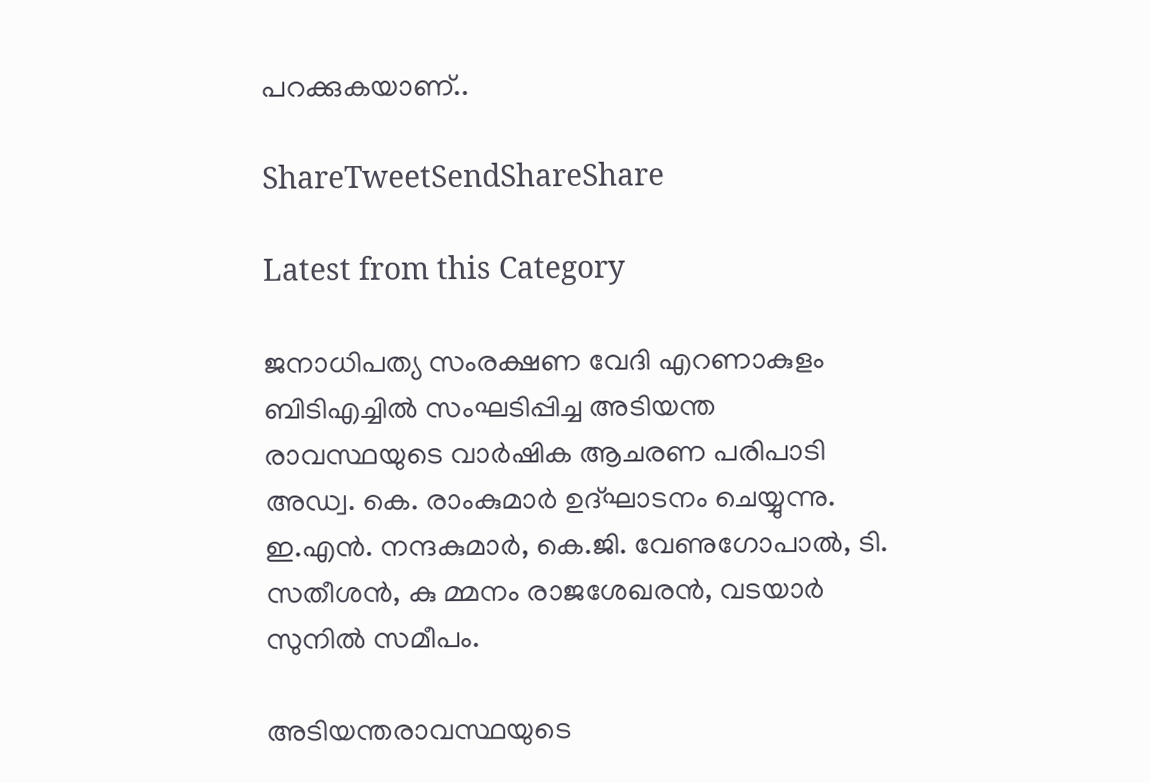പറക്കുകയാണ്..

ShareTweetSendShareShare

Latest from this Category

ജനാധിപത്യ സംരക്ഷണ വേദി എറണാകുളം ബിടിഎച്ചില്‍ സംഘടിപ്പിച്ച അടിയന്ത രാവസ്ഥയുടെ വാര്‍ഷിക ആചരണ പരിപാടി അഡ്വ. കെ. രാംകുമാര്‍ ഉദ്ഘാടനം ചെയ്യുന്നു. ഇ.എന്‍. നന്ദകുമാര്‍, കെ.ജി. വേണുഗോപാല്‍, ടി. സതീശന്‍, കു മ്മനം രാജശേഖരന്‍, വടയാര്‍ സുനില്‍ സമീപം.

അടിയന്തരാവസ്ഥയുടെ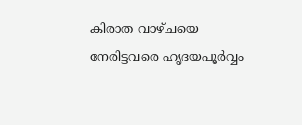കിരാത വാഴ്ചയെ നേരിട്ടവരെ ഹൃദയപൂര്‍വ്വം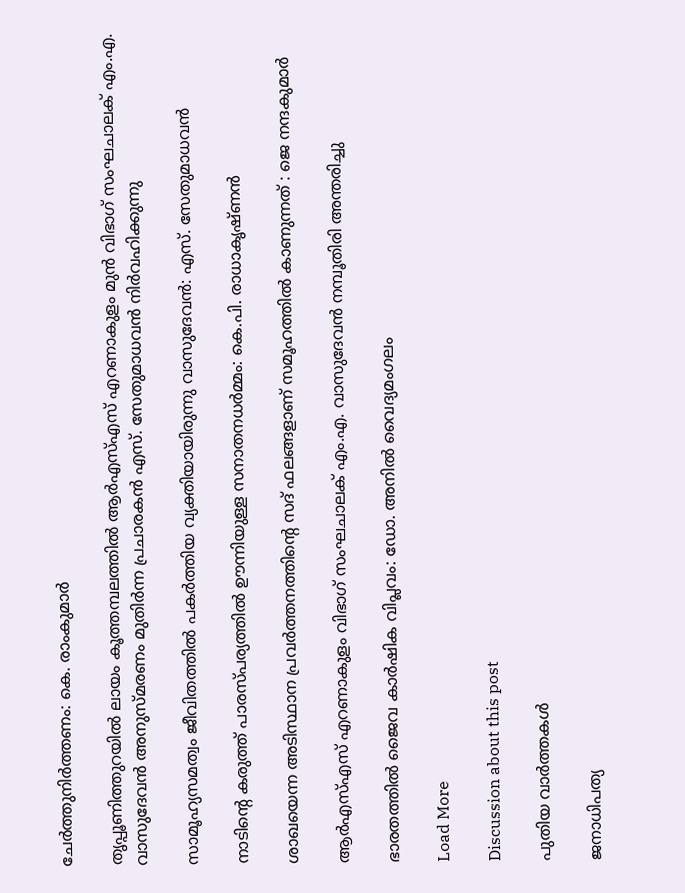ചേര്‍ത്തുനിര്‍ത്തണം: കെ. രാംകുമാര്‍

തൃപ്പൂണിത്തുറയില്‍ ലായം കൂത്തമ്പലത്തില്‍ ആര്‍എസ്എസ് എറണാകുളം മുന്‍ വിഭാഗ് സംഘചാലക് എം.എ. വാസുദേവന്‍ അനുസ്മരണം മുതിര്‍ന്ന പ്രചാരകന്‍ എസ്. സേതുമാധവന്‍ നിര്‍വഹിക്കുന്നു

സാമൂഹ്യസമത്വം ജീവിതത്തില്‍ പകര്‍ത്തിയ വ്യക്തിയായിരുന്നു വാസുദേവന്‍: എസ്. സേതുമാധവന്‍

നാടിന്റെ കരുത്ത് പാരസ്പര്യത്തിൽ ഊന്നിയുള്ള സനാതനധർമ്മം: കെ.പി. രാധാകൃഷ്ണൻ

ശാഖയെന്ന അടിസ്ഥാന പ്രവർത്തനത്തിന്റെ സദ് ഫലങ്ങളാണ് സമൂഹത്തിൽ കാണുന്നത് : ജെ നന്ദകുമാർ

ആർഎസ്എസ് എറണാകുളം വിഭാഗ് സംഘചാലക് എം.എ. വാസുദേവൻ നമ്പൂതിരി അന്തരിച്ചു

ഭാരതത്തില്‍ ജൈവ കാര്‍ഷിക വിപ്ലവം: ഡോ. അനില്‍ വൈദ്യമംഗലം

Load More

Discussion about this post

പുതിയ വാര്‍ത്തകള്‍

ജനാധിപത്യ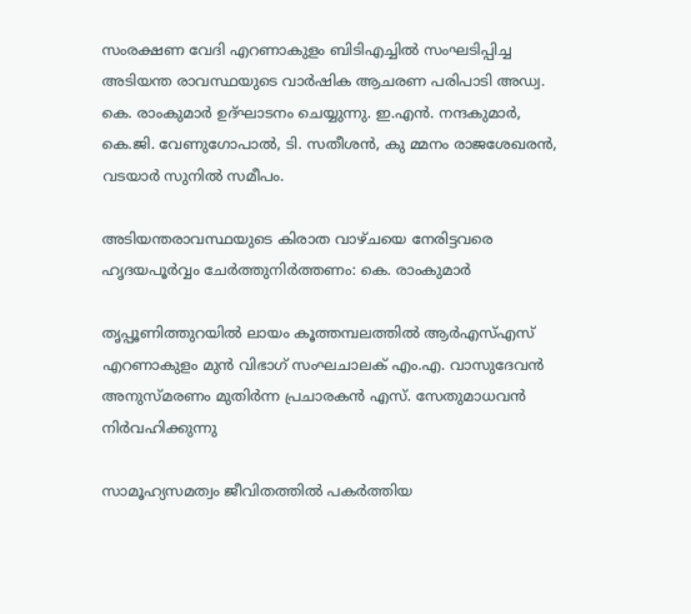സംരക്ഷണ വേദി എറണാകുളം ബിടിഎച്ചില്‍ സംഘടിപ്പിച്ച അടിയന്ത രാവസ്ഥയുടെ വാര്‍ഷിക ആചരണ പരിപാടി അഡ്വ. കെ. രാംകുമാര്‍ ഉദ്ഘാടനം ചെയ്യുന്നു. ഇ.എന്‍. നന്ദകുമാര്‍, കെ.ജി. വേണുഗോപാല്‍, ടി. സതീശന്‍, കു മ്മനം രാജശേഖരന്‍, വടയാര്‍ സുനില്‍ സമീപം.

അടിയന്തരാവസ്ഥയുടെ കിരാത വാഴ്ചയെ നേരിട്ടവരെ ഹൃദയപൂര്‍വ്വം ചേര്‍ത്തുനിര്‍ത്തണം: കെ. രാംകുമാര്‍

തൃപ്പൂണിത്തുറയില്‍ ലായം കൂത്തമ്പലത്തില്‍ ആര്‍എസ്എസ് എറണാകുളം മുന്‍ വിഭാഗ് സംഘചാലക് എം.എ. വാസുദേവന്‍ അനുസ്മരണം മുതിര്‍ന്ന പ്രചാരകന്‍ എസ്. സേതുമാധവന്‍ നിര്‍വഹിക്കുന്നു

സാമൂഹ്യസമത്വം ജീവിതത്തില്‍ പകര്‍ത്തിയ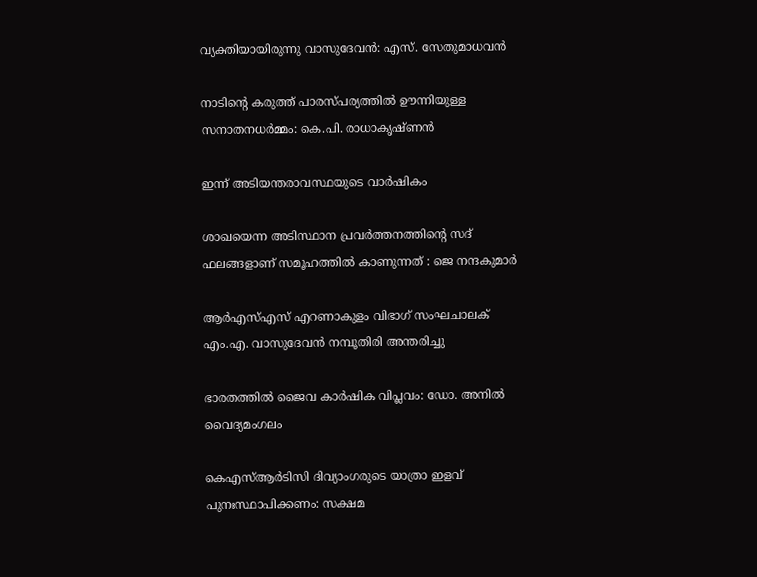വ്യക്തിയായിരുന്നു വാസുദേവന്‍: എസ്. സേതുമാധവന്‍

നാടിന്റെ കരുത്ത് പാരസ്പര്യത്തിൽ ഊന്നിയുള്ള സനാതനധർമ്മം: കെ.പി. രാധാകൃഷ്ണൻ

ഇന്ന് അടിയന്തരാവസ്ഥയുടെ വാര്‍ഷികം

ശാഖയെന്ന അടിസ്ഥാന പ്രവർത്തനത്തിന്റെ സദ് ഫലങ്ങളാണ് സമൂഹത്തിൽ കാണുന്നത് : ജെ നന്ദകുമാർ

ആർഎസ്എസ് എറണാകുളം വിഭാഗ് സംഘചാലക് എം.എ. വാസുദേവൻ നമ്പൂതിരി അന്തരിച്ചു

ഭാരതത്തില്‍ ജൈവ കാര്‍ഷിക വിപ്ലവം: ഡോ. അനില്‍ വൈദ്യമംഗലം

കെഎസ്ആര്‍ടിസി ദിവ്യാംഗരുടെ യാത്രാ ഇളവ് പുനഃസ്ഥാപിക്കണം: സക്ഷമ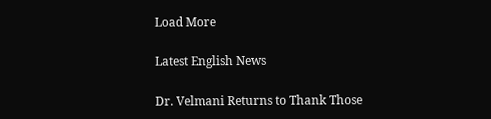Load More

Latest English News

Dr. Velmani Returns to Thank Those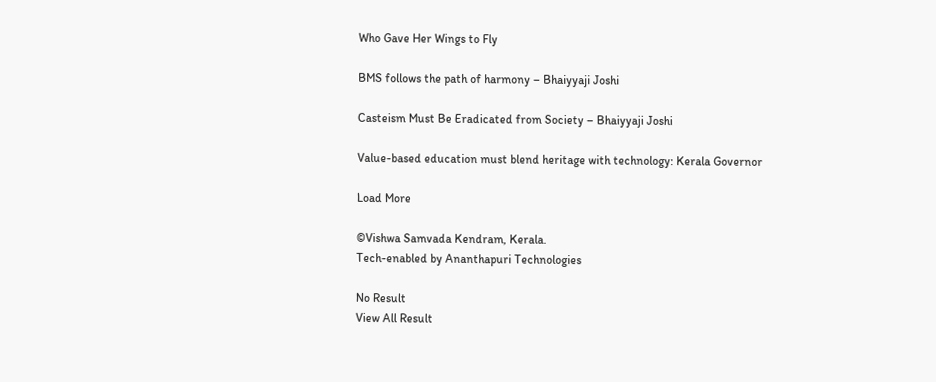Who Gave Her Wings to Fly

BMS follows the path of harmony – Bhaiyyaji Joshi

Casteism Must Be Eradicated from Society – Bhaiyyaji Joshi

Value-based education must blend heritage with technology: Kerala Governor

Load More

©Vishwa Samvada Kendram, Kerala.
Tech-enabled by Ananthapuri Technologies

No Result
View All Result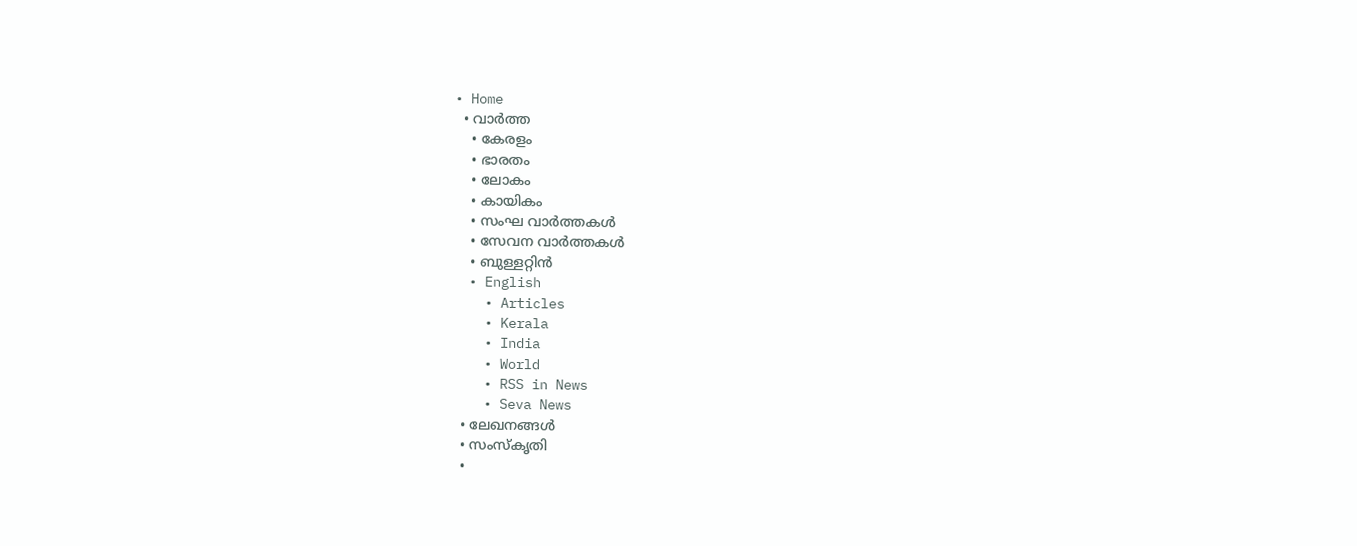• Home
  • വാര്‍ത്ത
    • കേരളം
    • ഭാരതം
    • ലോകം
    • കായികം
    • സംഘ വാര്‍ത്തകള്‍
    • സേവന വാര്‍ത്തകള്‍
    • ബുള്ളറ്റിൻ
  • English
    • Articles
    • Kerala
    • India
    • World
    • RSS in News
    • Seva News
  • ലേഖനങ്ങള്‍
  • സംസ്കൃതി
  •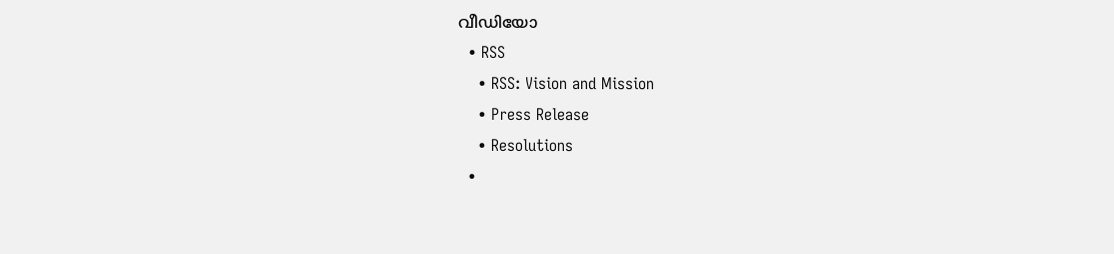വീഡിയോ
  • RSS
    • RSS: Vision and Mission
    • Press Release
    • Resolutions
  •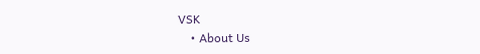VSK
    • About Us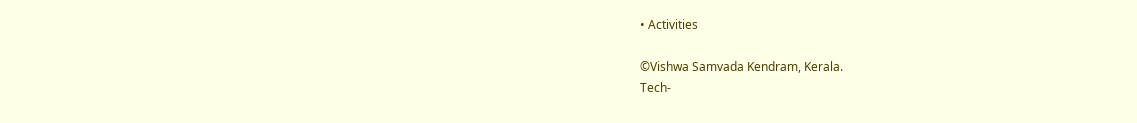• Activities

©Vishwa Samvada Kendram, Kerala.
Tech-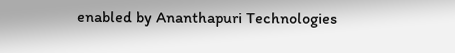enabled by Ananthapuri Technologies